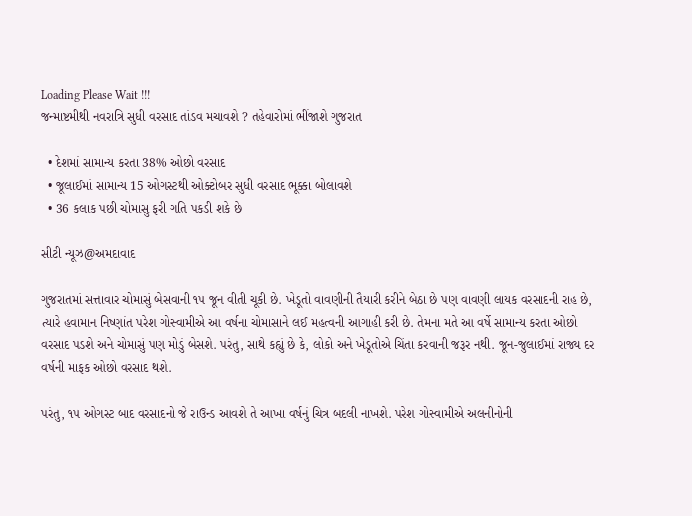Loading Please Wait !!!
જન્માષ્ટમીથી નવરાત્રિ સુધી વરસાદ તાંડવ મચાવશે ? તહેવારોમાં ભીંજાશે ગુજરાત

  • દેશમાં સામાન્ય કરતા 38% ઓછો વરસાદ
  • જૂલાઈમાં સામાન્ય 15 ઓગસ્ટથી ઓક્ટોબર સુધી વરસાદ ભૂક્કા બોલાવશે
  • 36 કલાક પછી ચોમાસુ ફરી ગતિ પકડી શકે છે

સીટી ન્યૂઝ@અમદાવાદ

ગુજરાતમાં સત્તાવાર ચોમાસું બેસવાની ૧૫ જૂન વીતી ચૂકી છે. ખેડૂતો વાવણીની તૈયારી કરીને બેઠા છે પણ વાવણી લાયક વરસાદની રાહ છે, ત્યારે હવામાન નિષ્ણાંત પરેશ ગોસ્વામીએ આ વર્ષના ચોમાસાને લઈ મહત્વની આગાહી કરી છે. તેમના મતે આ વર્ષે સામાન્ય કરતા ઓછો વરસાદ પડશે અને ચોમાસું પણ મોડું બેસશે. પરંતુ, સાથે કહ્યું છે કે, લોકો અને ખેડૂતોએ ચિંતા કરવાની જરૂર નથી. જૂન-જુલાઈમાં રાજ્ય દર વર્ષની માફક ઓછો વરસાદ થશે.

પરંતુ, ૧૫ ઓગસ્ટ બાદ વરસાદનો જે રાઉન્ડ આવશે તે આખા વર્ષનું ચિત્ર બદલી નાખશે. પરેશ ગોસ્વામીએ અલનીનોની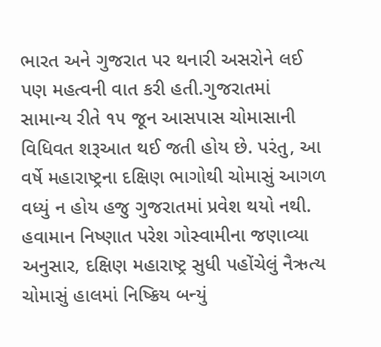ભારત અને ગુજરાત પર થનારી અસરોને લઈ પણ મહત્વની વાત કરી હતી.ગુજરાતમાં સામાન્ય રીતે ૧૫ જૂન આસપાસ ચોમાસાની વિધિવત શરૂઆત થઈ જતી હોય છે. પરંતુ, આ વર્ષે મહારાષ્ટ્રના દક્ષિણ ભાગોથી ચોમાસું આગળ વધ્યું ન હોય હજુ ગુજરાતમાં પ્રવેશ થયો નથી. હવામાન નિષ્ણાત પરેશ ગોસ્વામીના જણાવ્યા અનુસાર, દક્ષિણ મહારાષ્ટ્ર સુધી પહોંચેલું નૈઋત્ય ચોમાસું હાલમાં નિષ્ક્રિય બન્યું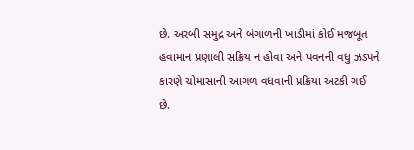છે. અરબી સમુદ્ર અને બંગાળની ખાડીમાં કોઈ મજબૂત હવામાન પ્રણાલી સક્રિય ન હોવા અને પવનની વધુ ઝડપને કારણે ચોમાસાની આગળ વધવાની પ્રક્રિયા અટકી ગઈ છે.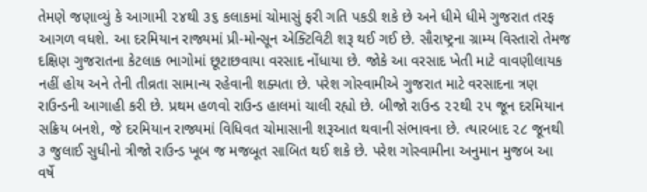તેમણે જણાવ્યું કે આગામી ૨૪થી ૩૬ કલાકમાં ચોમાસું ફરી ગતિ પકડી શકે છે અને ધીમે ધીમે ગુજરાત તરફ આગળ વધશે. આ દરમિયાન રાજ્યમાં પ્રી-મોન્સૂન એક્ટિવિટી શરૂ થઈ ગઈ છે. સૌરાષ્ટ્રના ગ્રામ્ય વિસ્તારો તેમજ દક્ષિણ ગુજરાતના કેટલાક ભાગોમાં છૂટાછવાયા વરસાદ નોંધાયા છે. જોકે આ વરસાદ ખેતી માટે વાવણીલાયક નહીં હોય અને તેની તીવ્રતા સામાન્ય રહેવાની શક્યતા છે. પરેશ ગોસ્વામીએ ગુજરાત માટે વરસાદના ત્રણ રાઉન્ડની આગાહી કરી છે. પ્રથમ હળવો રાઉન્ડ હાલમાં ચાલી રહ્યો છે. બીજો રાઉન્ડ ૨૨થી ૨૫ જૂન દરમિયાન સક્રિય બનશે, જે દરમિયાન રાજ્યમાં વિધિવત ચોમાસાની શરૂઆત થવાની સંભાવના છે. ત્યારબાદ ૨૮ જૂનથી ૩ જુલાઈ સુધીનો ત્રીજો રાઉન્ડ ખૂબ જ મજબૂત સાબિત થઈ શકે છે. પરેશ ગોસ્વામીના અનુમાન મુજબ આ વર્ષે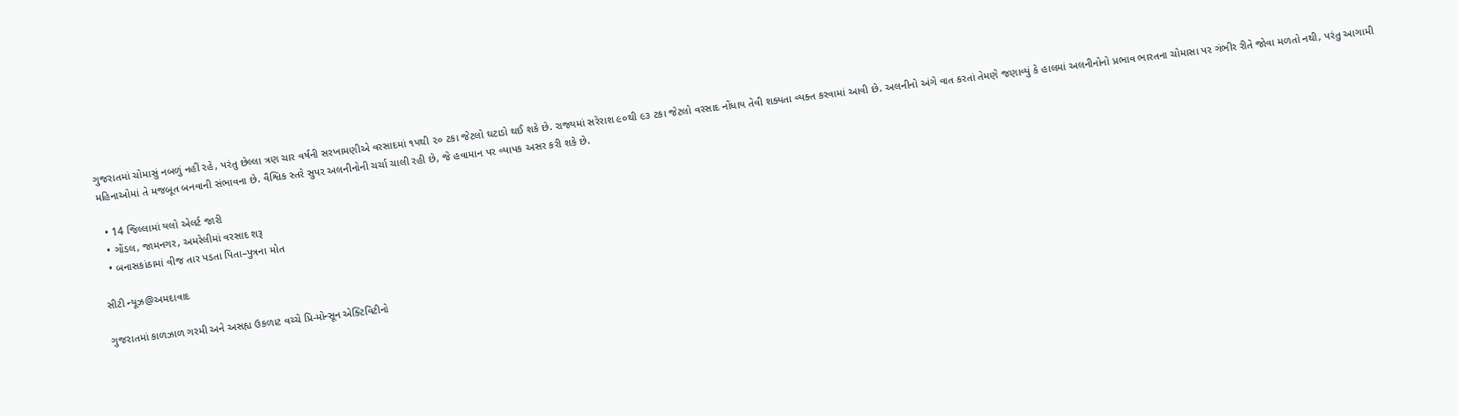ગુજરાતમાં ચોમાસું નબળું નહીં રહે, પરંતુ છેલ્લા ત્રણ ચાર વર્ષની સરખામણીએ વરસાદમાં ૧૫થી ૨૦ ટકા જેટલો ઘટાડો થઈ શકે છે. રાજ્યમાં સરેરાશ ૯૦થી ૯૩ ટકા જેટલો વરસાદ નોંધાય તેવી શક્યતા વ્યક્ત કરવામાં આવી છે. અલનીનો અંગે વાત કરતાં તેમણે જણાવ્યું કે હાલમાં અલનીનોનો પ્રભાવ ભારતના ચોમાસા પર ગંભીર રીતે જોવા મળતો નથી, પરંતુ આગામી મહિનાઓમાં તે મજબૂત બનવાની સંભાવના છે. વૈશ્વિક સ્તરે સુપર અલનીનોની ચર્ચા ચાલી રહી છે, જે હવામાન પર વ્યાપક અસર કરી શકે છે.

  • 14 જિલ્લામાં યલો એલર્ટ જારી
  • ગોંડલ, જામનગર, અમરેલીમાં વરસાદ શરૂ
  • બનાસકાંઠામાં વીજ તાર પડતા પિતા–પુત્રના મોત

સીટી ન્યૂઝ@અમદાવાદ

ગુજરાતમાં કાળઝાળ ગરમી અને અસહ્ય ઉકળાટ વચ્ચે પ્રિ-મોન્સૂન એક્ટિવિટીનો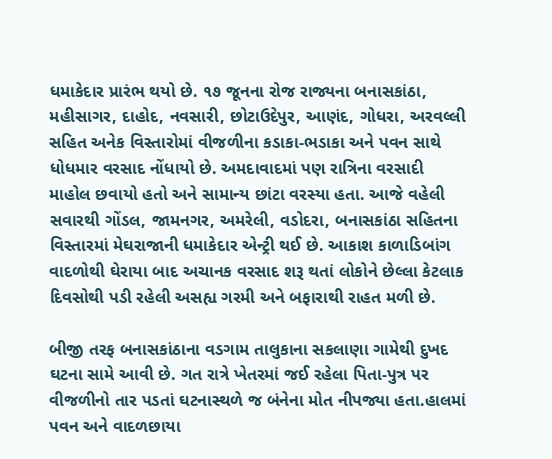ધમાકેદાર પ્રારંભ થયો છે. ૧૭ જૂનના રોજ રાજ્યના બનાસકાંઠા, મહીસાગર, દાહોદ, નવસારી, છોટાઉદેપુર, આણંદ, ગોધરા, અરવલ્લી સહિત અનેક વિસ્તારોમાં વીજળીના કડાકા-ભડાકા અને પવન સાથે ધોધમાર વરસાદ નોંધાયો છે. અમદાવાદમાં પણ રાત્રિના વરસાદી માહોલ છવાયો હતો અને સામાન્ય છાંટા વરસ્યા હતા. આજે વહેલી સવારથી ગોંડલ, જામનગર, અમરેલી, વડોદરા, બનાસકાંઠા સહિતના વિસ્તારમાં મેઘરાજાની ધમાકેદાર એન્ટ્રી થઈ છે. આકાશ કાળાડિબાંગ વાદળોથી ઘેરાયા બાદ અચાનક વરસાદ શરૂ થતાં લોકોને છેલ્લા કેટલાક દિવસોથી પડી રહેલી અસહ્ય ગરમી અને બફારાથી રાહત મળી છે.

બીજી તરફ બનાસકાંઠાના વડગામ તાલુકાના સકલાણા ગામેથી દુખદ ઘટના સામે આવી છે. ગત રાત્રે ખેતરમાં જઈ રહેલા પિતા-પુત્ર પર વીજળીનો તાર પડતાં ઘટનાસ્થળે જ બંનેના મોત નીપજ્યા હતા.હાલમાં પવન અને વાદળછાયા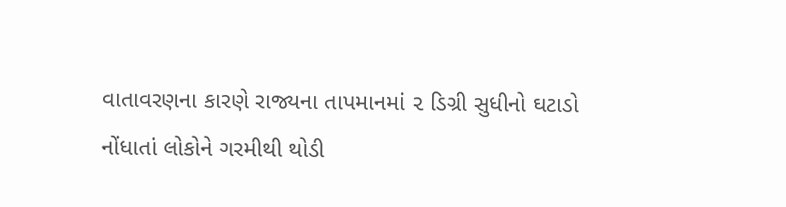વાતાવરણના કારણે રાજ્યના તાપમાનમાં ૨ ડિગ્રી સુધીનો ઘટાડો નોંધાતાં લોકોને ગરમીથી થોડી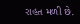રાહત મળી છે.